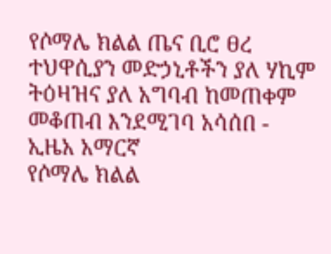የሶማሌ ክልል ጤና ቢሮ ፀረ ተህዋሲያን መድኃኒቶችን ያለ ሃኪም ትዕዛዝና ያለ አግባብ ከመጠቀም መቆጠብ እንደሚገባ አሳሰበ - ኢዜአ አማርኛ
የሶማሌ ክልል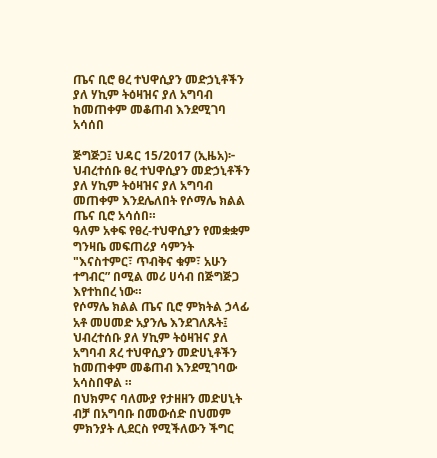ጤና ቢሮ ፀረ ተህዋሲያን መድኃኒቶችን ያለ ሃኪም ትዕዛዝና ያለ አግባብ ከመጠቀም መቆጠብ እንደሚገባ አሳሰበ

ጅግጅጋ፤ ህዳር 15/2017 (ኢዜአ)፦ ህብረተሰቡ ፀረ ተህዋሲያን መድኃኒቶችን ያለ ሃኪም ትዕዛዝና ያለ አግባብ መጠቀም እንደሌለበት የሶማሌ ክልል ጤና ቢሮ አሳሰበ።
ዓለም አቀፍ የፀረ-ተህዋሲያን የመቋቋም ግንዛቤ መፍጠሪያ ሳምንት "እናስተምር፣ ጥብቅና ቁም፣ አሁን ተግብር” በሚል መሪ ሀሳብ በጅግጅጋ እየተከበረ ነው።
የሶማሌ ክልል ጤና ቢሮ ምክትል ኃላፊ አቶ መሀመድ አያንሌ እንደገለጹት፤ ህብረተሰቡ ያለ ሃኪም ትዕዛዝና ያለ አግባብ ጸረ ተህዋሲያን መድሀኒቶችን ከመጠቀም መቆጠብ እንደሚገባው አሳስበዋል ።
በህክምና ባለሙያ የታዘዘን መድሀኒት ብቻ በአግባቡ በመውሰድ በህመም ምክንያት ሊደርስ የሚችለውን ችግር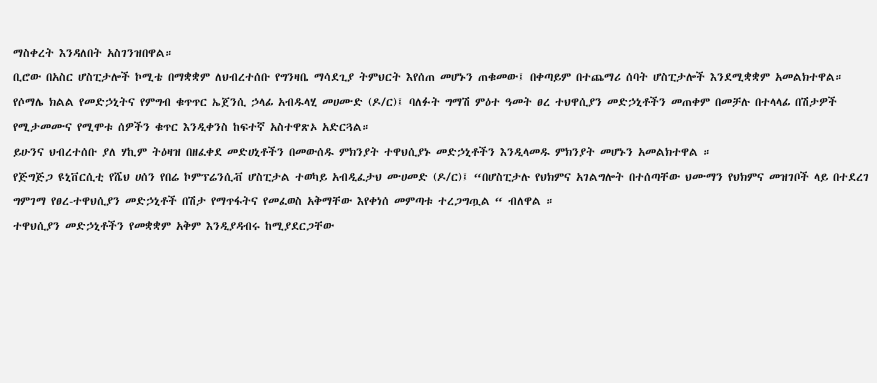ማስቀረት እንዳለበት አስገንዝበዋል።
ቢሮው በአስር ሆስፒታሎች ኮሚቴ በማቋቋም ለህብረተሰቡ የግንዛቤ ማሳደጊያ ትምህርት እየሰጠ መሆኑን ጠቁመው፤ በቀጣይም በተጨማሪ ሰባት ሆስፒታሎች እንደሚቋቋም አመልክተዋል።
የሶማሌ ክልል የመድኃኒትና የምግብ ቁጥጥር ኤጀንሲ ኃላፊ አብዱላሂ መሀሙድ (ዶ/ር)፤ ባለፉት ግማሽ ምዕተ ዓመት ፀረ ተህዋሲያን መድኃኒቶችን መጠቀም በመቻሉ በተላላፊ በሽታዎች የሚታመሙና የሚሞቱ ሰዎችን ቁጥር እንዲቀንስ ከፍተኛ አስተዋጽኦ አድርጓል።
ይሁንና ህብረተሰቡ ያለ ሃኪም ትዕዛዝ በዘፈቀደ መድሀኒቶችን በመውሰዱ ምክንያት ተዋህሲያኑ መድኃኒቶችን እንዲላመዱ ምክንያት መሆኑን አመልክተዋል ።
የጅግጅጋ ዩኒቨርሲቲ የሼህ ሀሰን የበሬ ኮምፕሬንሲቭ ሆስፒታል ተወካይ አብዲፈታህ ሙሀመድ (ዶ/ር)፤ “በሆስፒታሉ የህክምና አገልግሎት በተሰጣቸው ህሙማን የህክምና መዝገቦች ላይ በተደረገ ግምገማ የፀረ-ተዋህሲያን መድኃኒቶች በሽታ የማጥፋትና የመፈወስ አቅማቸው እየቀነሰ መምጣቱ ተረጋግጧል “ ብለዋል ።
ተዋህሲያን መድኃኒቶችን የመቋቋም አቅም እንዲያዳብሩ ከሚያደርጋቸው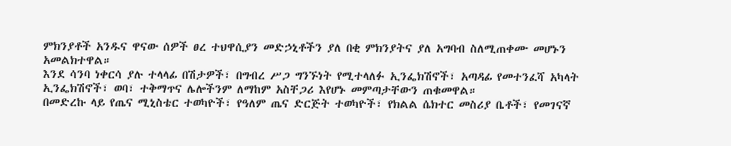ምክንያቶች አንዱና ዋናው ሰዎች ፀረ ተህዋሲያን መድኃኒቶችን ያለ በቂ ምክንያትና ያለ አግባብ ስለሚጠቀሙ መሆኑን አመልክተዋል።
እንደ ሳንባ ነቀርሳ ያሉ ተላላፊ በሽታዎች፣ በግብረ ሥጋ ግንኙነት የሚተላለፉ ኢንፌክሽኖች፣ አጣዳፊ የመተንፈሻ አካላት ኢንፌክሽኖች፣ ወባ፣ ተቅማጥና ሌሎችንም ለማከም አስቸጋሪ እየሆኑ መምጣታቸውን ጠቁመዋል።
በመድረኩ ላይ የጤና ሚኒስቴር ተወካዮች፣ የዓለም ጤና ድርጅት ተወካዮች፣ የክልል ሴክተር መስሪያ ቤቶች፣ የመገናኛ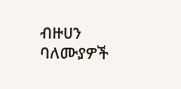ብዙሀን ባለሙያዎች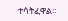ተሳትፈዋል።